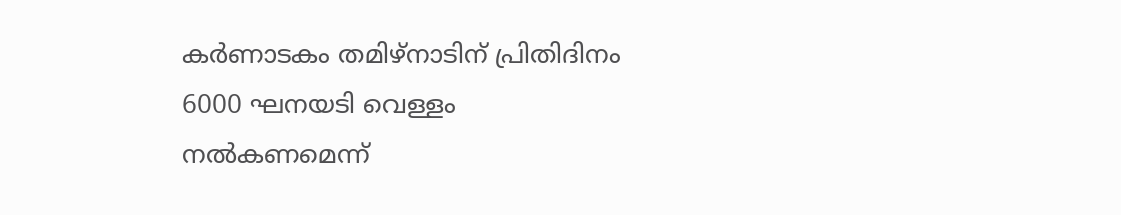കര്‍ണാടകം തമിഴ്നാടിന് പ്രിതിദിനം 6000 ഘനയടി വെള്ളം നല്‍കണമെന്ന്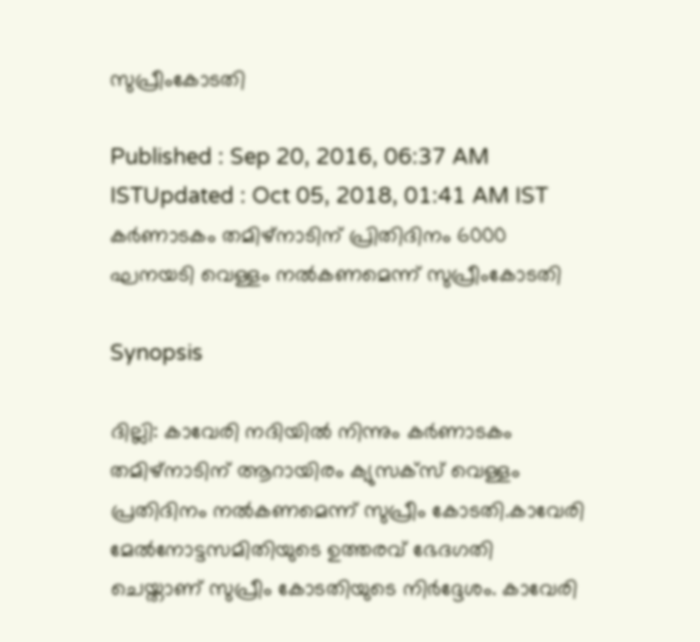സുപ്രീംകോടതി

Published : Sep 20, 2016, 06:37 AM ISTUpdated : Oct 05, 2018, 01:41 AM IST
കര്‍ണാടകം തമിഴ്നാടിന് പ്രിതിദിനം 6000 ഘനയടി വെള്ളം നല്‍കണമെന്ന് സുപ്രീംകോടതി

Synopsis

ദില്ലി: കാവേരി നദിയിൽ നിന്നും കർണാടകം തമിഴ്നാടിന് ആറായിരം ക്യുസക്സ് വെള്ളം പ്രതിദിനം നൽകണമെന്ന് സുപ്രീം കോടതി.കാവേരി മേൽനോട്ടസമിതിയുടെ ഉത്തരവ് ഭേദഗതി ചെയ്താണ് സുപ്രീം കോടതിയുടെ നിർ‍ദ്ദേശം. കാവേരി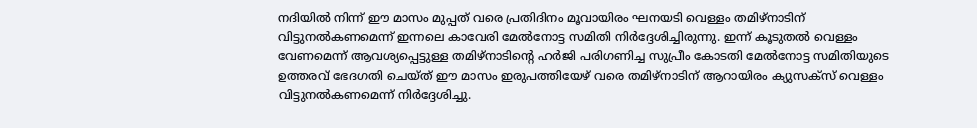നദിയിൽ നിന്ന് ഈ മാസം മുപ്പത് വരെ പ്രതിദിനം മൂവായിരം ഘനയടി വെള്ളം തമിഴ്നാടിന് വിട്ടുനൽകണമെന്ന് ഇന്നലെ കാവേരി മേൽനോട്ട സമിതി നി‍ർദ്ദേശിച്ചിരുന്നു. ഇന്ന് കൂടുതൽ വെള്ളം വേണമെന്ന് ആവശ്യപ്പെട്ടുള്ള തമിഴ്നാടിന്റെ ഹർ‍ജി പരിഗണിച്ച സുപ്രീം കോടതി മേൽനോട്ട സമിതിയുടെ ഉത്തരവ് ഭേദഗതി ചെയ്ത് ഈ മാസം ഇരുപത്തിയേഴ് വരെ തമിഴ്നാടിന് ആറായിരം ക്യുസക്സ് വെള്ളം വിട്ടുനൽകണമെന്ന് നി‍ർദ്ദേശിച്ചു.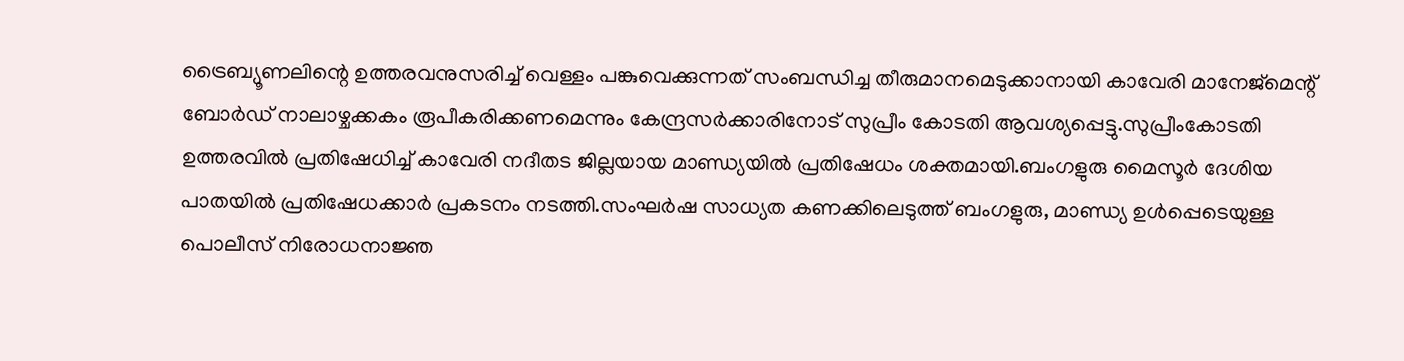ട്രൈബ്യൂണലിന്റെ ഉത്തരവനുസരിച്ച് വെള്ളം പങ്കുവെക്കുന്നത് സംബന്ധിച്ച തീരുമാനമെടുക്കാനായി കാവേരി മാനേജ്മെന്റ് ബോർഡ് നാലാഴ്ചക്കകം രൂപീകരിക്കണമെന്നും കേന്ദ്രസർക്കാരിനോട് സുപ്രീം കോടതി ആവശ്യപ്പെട്ടു.സുപ്രീംകോടതി ഉത്തരവിൽ പ്രതിഷേധിച്ച് കാവേരി നദീതട ജില്ലയായ മാണ്ഡ്യയിൽ പ്രതിഷേധം ശക്തമായി.ബംഗളുരു മൈസൂർ‍ ദേശിയ പാതയിൽ പ്രതിഷേധക്കാർ പ്രകടനം നടത്തി.സംഘർഷ സാധ്യത കണക്കിലെടുത്ത് ബംഗളുരു, മാണ്ഡ്യ ഉൾപ്പെടെയുള്ള പൊലീസ് നിരോധനാജ്ഞ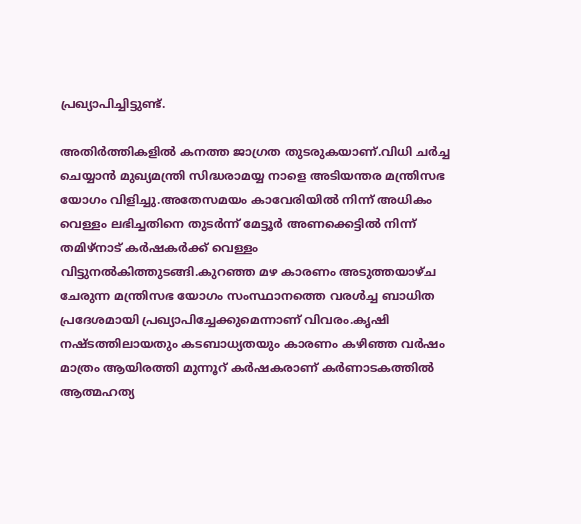പ്രഖ്യാപിച്ചിട്ടുണ്ട്.

അതിർത്തികളിൽ കനത്ത ജാഗ്രത തുടരുകയാണ്.വിധി ചർച്ച ചെയ്യാൻ മുഖ്യമന്ത്രി സിദ്ധരാമയ്യ നാളെ അടിയന്തര മന്ത്രിസഭ യോഗം വിളിച്ചു.അതേസമയം കാവേരിയിൽ നിന്ന് അധികം വെള്ളം ലഭിച്ചതിനെ തുടർന്ന് മേട്ടൂർ അണക്കെട്ടിൽ നിന്ന് തമിഴ്നാട് ക‍ർഷകർക്ക് വെള്ളം വിട്ടുനൽകിത്തുടങ്ങി.കുറഞ്ഞ മഴ കാരണം അടുത്തയാഴ്ച ചേരുന്ന മന്ത്രിസഭ യോഗം സംസ്ഥാനത്തെ വരൾച്ച ബാധിത പ്രദേശമായി പ്രഖ്യാപിച്ചേക്കുമെന്നാണ് വിവരം.കൃഷി നഷ്ടത്തിലായതും കടബാധ്യതയും കാരണം കഴിഞ്ഞ വ‌ർഷം മാത്രം ആയിരത്തി മുന്നൂറ് കർഷകരാണ് ക‍ർണാടകത്തിൽ ആത്മഹത്യ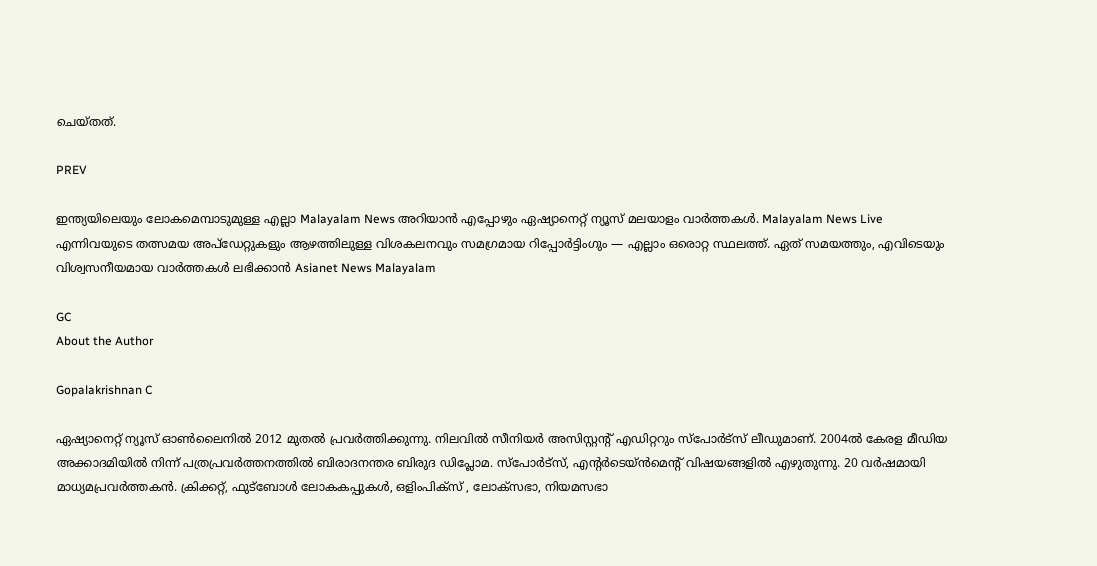ചെയ്തത്.

PREV

ഇന്ത്യയിലെയും ലോകമെമ്പാടുമുള്ള എല്ലാ Malayalam News അറിയാൻ എപ്പോഴും ഏഷ്യാനെറ്റ് ന്യൂസ് മലയാളം വാർത്തകൾ. Malayalam News Live എന്നിവയുടെ തത്സമയ അപ്‌ഡേറ്റുകളും ആഴത്തിലുള്ള വിശകലനവും സമഗ്രമായ റിപ്പോർട്ടിംഗും — എല്ലാം ഒരൊറ്റ സ്ഥലത്ത്. ഏത് സമയത്തും, എവിടെയും വിശ്വസനീയമായ വാർത്തകൾ ലഭിക്കാൻ Asianet News Malayalam

GC
About the Author

Gopalakrishnan C

ഏഷ്യാനെറ്റ് ന്യൂസ് ഓണ്‍ലൈനില്‍ 2012 മുതല്‍ പ്രവര്‍ത്തിക്കുന്നു. നിലവില്‍ സീനിയര്‍ അസിസ്റ്റന്‍റ് എഡിറ്ററും സ്പോർട്സ് ലീഡുമാണ്. 2004ൽ കേരള മീഡിയ അക്കാദമിയില്‍ നിന്ന് പത്രപ്രവര്‍ത്തനത്തില്‍ ബിരാദനന്തര ബിരുദ ഡിപ്ലോമ. സ്പോര്‍ട്സ്, എന്‍റര്‍ടെയ്ൻമെന്‍റ് വിഷയങ്ങളില്‍ എഴുതുന്നു. 20 വര്‍ഷമായി മാധ്യമപ്രവര്‍ത്തകൻ. ക്രിക്കറ്റ്, ഫുട്ബോള്‍ ലോകകപ്പുകൾ, ഒളിംപിക്സ് , ലോക്സഭാ, നിയമസഭാ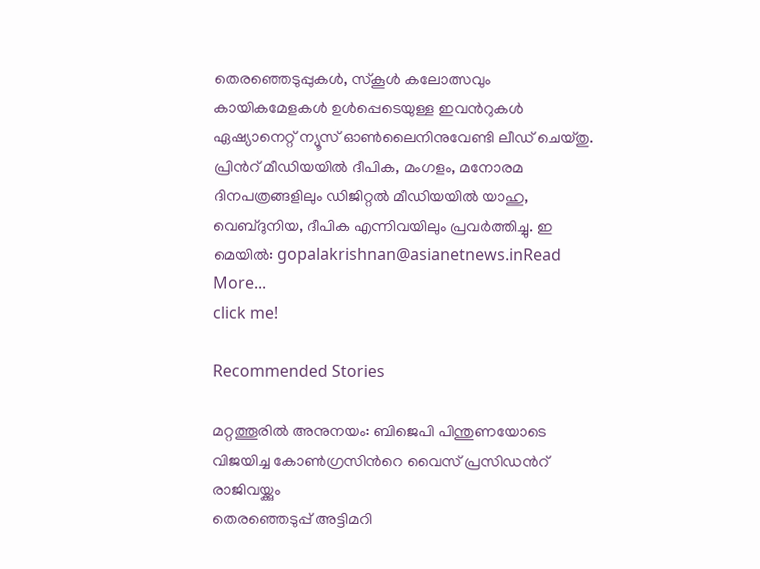തെരഞ്ഞെടുപ്പുകള്‍, സ്കൂള്‍ കലോത്സവും കായികമേളകള്‍ ഉള്‍പ്പെടെയുള്ള ഇവന്‍റുകള്‍ ഏഷ്യാനെറ്റ് ന്യൂസ് ഓണ്‍ലൈനിനുവേണ്ടി ലീഡ് ചെയ്തു. പ്രിന്‍റ് മീഡിയയില്‍ ദീപിക, മംഗളം, മനോരമ ദിനപത്രങ്ങളിലും ഡിജിറ്റൽ മീഡിയയില്‍ യാഹു, വെബ്ദുനിയ, ദീപിക എന്നിവയിലും പ്രവര്‍ത്തിച്ചു. ഇ മെയില്‍: gopalakrishnan@asianetnews.inRead More...
click me!

Recommended Stories

മറ്റത്തൂരിൽ അനുനയം: ബിജെപി പിന്തുണയോടെ വിജയിച്ച കോൺഗ്രസിന്‍റെ വൈസ് പ്രസിഡന്‍റ് രാജിവയ്ക്കും
തെരഞ്ഞെടുപ്പ് അട്ടിമറി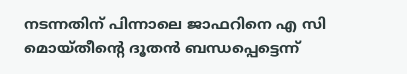നടന്നതിന് പിന്നാലെ ജാഫറിനെ എ സി മൊയ്തീന്‍റെ ദൂതൻ ബന്ധപ്പെട്ടെന്ന്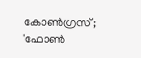കോണ്‍ഗ്രസ്; 'ഫോൺ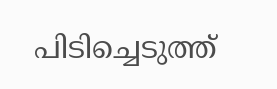പിടിച്ചെടുത്ത്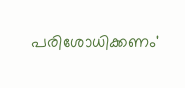പരിശോധിക്കണം'